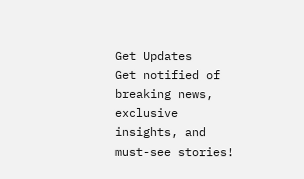Get Updates
Get notified of breaking news, exclusive insights, and must-see stories!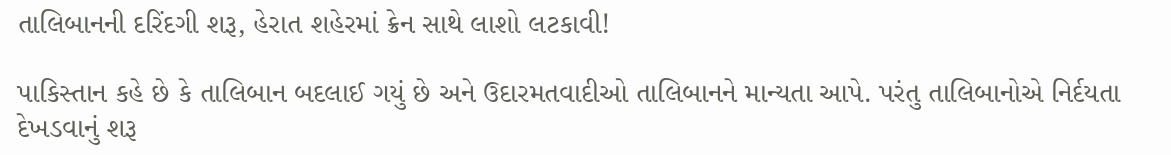તાલિબાનની દરિંદગી શરૂ, હેરાત શહેરમાં ક્રેન સાથે લાશો લટકાવી!

પાકિસ્તાન કહે છે કે તાલિબાન બદલાઈ ગયું છે અને ઉદારમતવાદીઓ તાલિબાનને માન્યતા આપે. પરંતુ તાલિબાનોએ નિર્દયતા દેખડવાનું શરૂ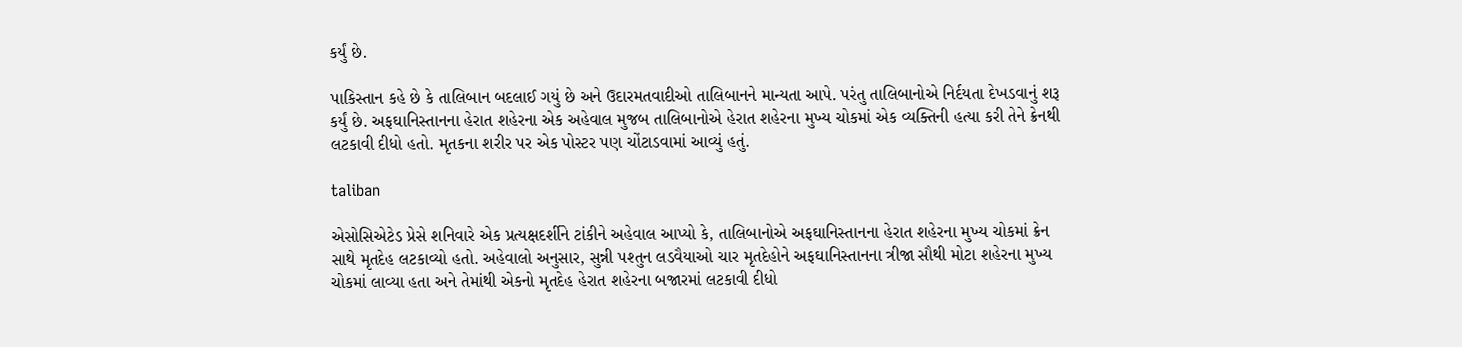કર્યું છે.

પાકિસ્તાન કહે છે કે તાલિબાન બદલાઈ ગયું છે અને ઉદારમતવાદીઓ તાલિબાનને માન્યતા આપે. પરંતુ તાલિબાનોએ નિર્દયતા દેખડવાનું શરૂ કર્યું છે. અફઘાનિસ્તાનના હેરાત શહેરના એક અહેવાલ મુજબ તાલિબાનોએ હેરાત શહેરના મુખ્ય ચોકમાં એક વ્યક્તિની હત્યા કરી તેને ક્રેનથી લટકાવી દીધો હતો. મૃતકના શરીર પર એક પોસ્ટર પણ ચોંટાડવામાં આવ્યું હતું.

taliban

એસોસિએટેડ પ્રેસે શનિવારે એક પ્રત્યક્ષદર્શીને ટાંકીને અહેવાલ આપ્યો કે, તાલિબાનોએ અફઘાનિસ્તાનના હેરાત શહેરના મુખ્ય ચોકમાં ક્રેન સાથે મૃતદેહ લટકાવ્યો હતો. અહેવાલો અનુસાર, સુન્ની પશ્તુન લડવૈયાઓ ચાર મૃતદેહોને અફઘાનિસ્તાનના ત્રીજા સૌથી મોટા શહેરના મુખ્ય ચોકમાં લાવ્યા હતા અને તેમાંથી એકનો મૃતદેહ હેરાત શહેરના બજારમાં લટકાવી દીધો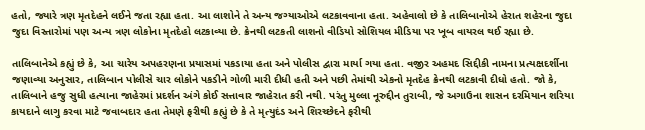હતો, જ્યારે ત્રણ મૃતદેહને લઈને જતા રહ્યા હતા. આ લાશોને તે અન્ય જગ્યાઓએ લટકાવવાના હતા. અહેવાલો છે કે તાલિબાનોએ હેરાત શહેરના જુદા જુદા વિસ્તારોમાં પણ અન્ય ત્રણ લોકોના મૃતદેહો લટકાવ્યા છે. ક્રેનથી લટકતી લાશનો વીડિયો સોશિયલ મીડિયા પર ખૂબ વાયરલ થઈ રહ્યા છે.

તાલિબાનેએ કહ્યું છે કે, આ ચારેય અપહરણના પ્રયાસમાં પકડાયા હતા અને પોલીસ દ્વારા માર્યા ગયા હતા. વજીર અહમદ સિદ્દીકી નામના પ્રત્યક્ષદર્શીના જણાવ્યા અનુસાર, તાલિબાન પોલીસે ચાર લોકોને પકડીને ગોળી મારી દીધી હતી અને પછી તેમાંથી એકનો મૃતદેહ ક્રેનથી લટકાવી દીધો હતો. જો કે, તાલિબાને હજુ સુધી હત્યાના જાહેરમાં પ્રદર્શન અંગે કોઈ સત્તાવાર જાહેરાત કરી નથી. પરંતુ મુલ્લા નૂરુદ્દીન તુરાબી, જે અગાઉના શાસન દરમિયાન શરિયા કાયદાને લાગુ કરવા માટે જવાબદાર હતા તેમણે ફરીથી કહ્યું છે કે તે મૃત્યુદંડ અને શિરચ્છેદને ફરીથી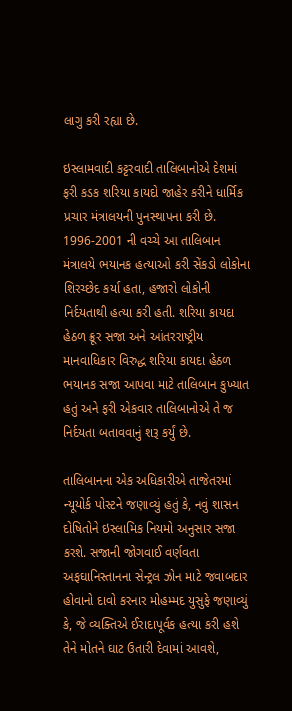લાગુ કરી રહ્યા છે.

ઇસ્લામવાદી કટ્ટરવાદી તાલિબાનોએ દેશમાં ફરી કડક શરિયા કાયદો જાહેર કરીને ધાર્મિક પ્રચાર મંત્રાલયની પુનસ્થાપના કરી છે. 1996-2001 ની વચ્ચે આ તાલિબાન મંત્રાલયે ભયાનક હત્યાઓ કરી સેંકડો લોકોના શિરચ્છેદ કર્યા હતા, હજારો લોકોની નિર્દયતાથી હત્યા કરી હતી. શરિયા કાયદા હેઠળ ક્રૂર સજા અને આંતરરાષ્ટ્રીય માનવાધિકાર વિરુદ્ધ શરિયા કાયદા હેઠળ ભયાનક સજા આપવા માટે તાલિબાન કુખ્યાત હતું અને ફરી એકવાર તાલિબાનોએ તે જ નિર્દયતા બતાવવાનું શરૂ કર્યું છે.

તાલિબાનના એક અધિકારીએ તાજેતરમાં ન્યૂયોર્ક પોસ્ટને જણાવ્યું હતું કે, નવું શાસન દોષિતોને ઇસ્લામિક નિયમો અનુસાર સજા કરશે. સજાની જોગવાઈ વર્ણવતા અફઘાનિસ્તાનના સેન્ટ્રલ ઝોન માટે જવાબદાર હોવાનો દાવો કરનાર મોહમ્મદ યુસુફે જણાવ્યું કે, જે વ્યક્તિએ ઈરાદાપૂર્વક હત્યા કરી હશે તેને મોતને ઘાટ ઉતારી દેવામાં આવશે,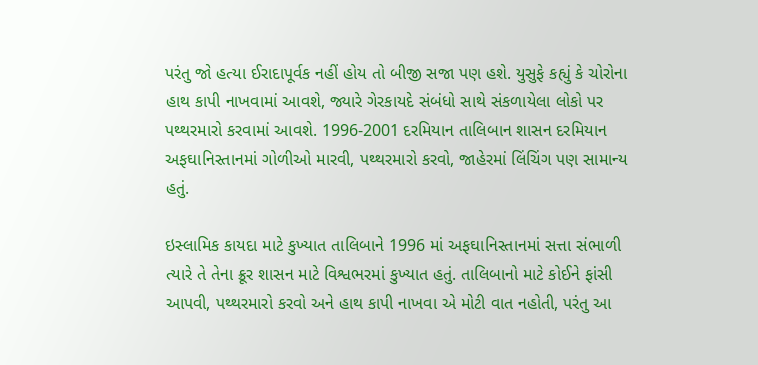પરંતુ જો હત્યા ઈરાદાપૂર્વક નહીં હોય તો બીજી સજા પણ હશે. યુસુફે કહ્યું કે ચોરોના હાથ કાપી નાખવામાં આવશે, જ્યારે ગેરકાયદે સંબંધો સાથે સંકળાયેલા લોકો પર પથ્થરમારો કરવામાં આવશે. 1996-2001 દરમિયાન તાલિબાન શાસન દરમિયાન અફઘાનિસ્તાનમાં ગોળીઓ મારવી, પથ્થરમારો કરવો, જાહેરમાં લિંચિંગ પણ સામાન્ય હતું.

ઇસ્લામિક કાયદા માટે કુખ્યાત તાલિબાને 1996 માં અફઘાનિસ્તાનમાં સત્તા સંભાળી ત્યારે તે તેના ક્રૂર શાસન માટે વિશ્વભરમાં કુખ્યાત હતું. તાલિબાનો માટે કોઈને ફાંસી આપવી, પથ્થરમારો કરવો અને હાથ કાપી નાખવા એ મોટી વાત નહોતી, પરંતુ આ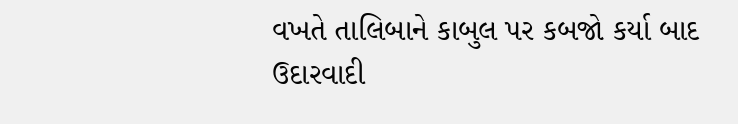વખતે તાલિબાને કાબુલ પર કબજો કર્યા બાદ ઉદારવાદી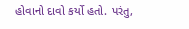હોવાનો દાવો કર્યો હતો. પરંતુ,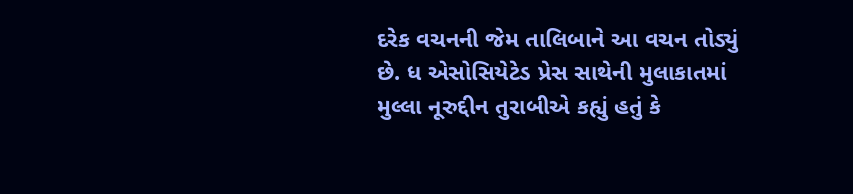દરેક વચનની જેમ તાલિબાને આ વચન તોડ્યું છે. ધ એસોસિયેટેડ પ્રેસ સાથેની મુલાકાતમાં મુલ્લા નૂરુદ્દીન તુરાબીએ કહ્યું હતું કે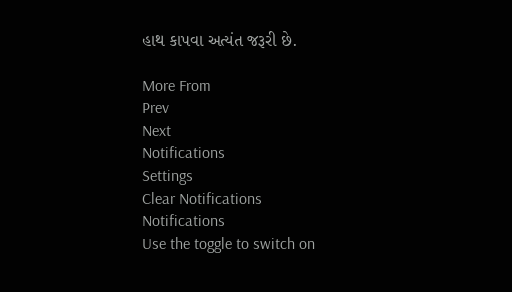હાથ કાપવા અત્યંત જરૂરી છે.

More From
Prev
Next
Notifications
Settings
Clear Notifications
Notifications
Use the toggle to switch on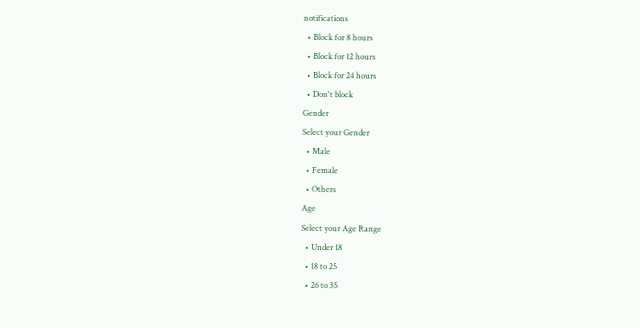notifications
  • Block for 8 hours
  • Block for 12 hours
  • Block for 24 hours
  • Don't block
Gender
Select your Gender
  • Male
  • Female
  • Others
Age
Select your Age Range
  • Under 18
  • 18 to 25
  • 26 to 35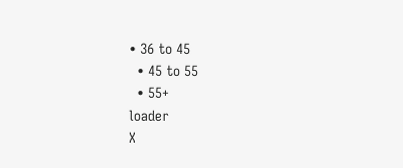• 36 to 45
  • 45 to 55
  • 55+
loader
X